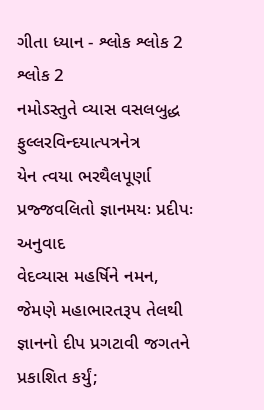ગીતા ધ્યાન - શ્લોક શ્લોક 2
શ્લોક 2
નમોઽસ્તુતે વ્યાસ વસલબુદ્ધ
ફુલ્લરવિન્દયાત્પત્રનેત્ર
યેન ત્વયા ભરથૈલપૂર્ણા
પ્રજ્જવલિતો જ્ઞાનમયઃ પ્રદીપઃ
અનુવાદ
વેદવ્યાસ મહર્ષિને નમન, જેમણે મહાભારતરૂપ તેલથી જ્ઞાનનો દીપ પ્રગટાવી જગતને પ્રકાશિત કર્યું;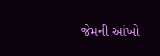જેમની આંખો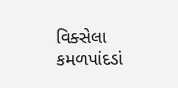વિક્સેલા કમળપાંદડાં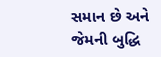સમાન છે અને જેમની બુદ્ધિ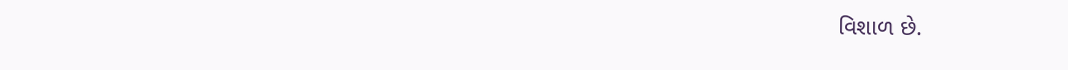વિશાળ છે.